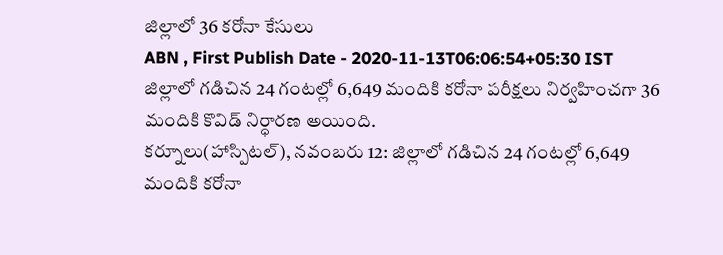జిల్లాలో 36 కరోనా కేసులు
ABN , First Publish Date - 2020-11-13T06:06:54+05:30 IST
జిల్లాలో గడిచిన 24 గంటల్లో 6,649 మందికి కరోనా పరీక్షలు నిర్వహించగా 36 మందికి కొవిడ్ నిర్ధారణ అయింది.
కర్నూలు(హాస్పిటల్), నవంబరు 12: జిల్లాలో గడిచిన 24 గంటల్లో 6,649 మందికి కరోనా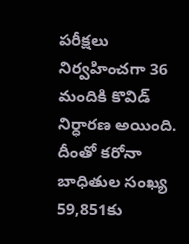పరీక్షలు నిర్వహించగా 36 మందికి కొవిడ్ నిర్ధారణ అయింది. దీంతో కరోనా బాధితుల సంఖ్య 59,851కు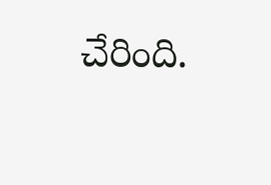చేరింది.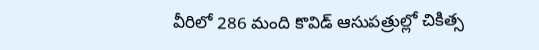వీరిలో 286 మంది కొవిడ్ ఆసుపత్రుల్లో చికిత్స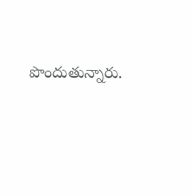పొందుతున్నారు.